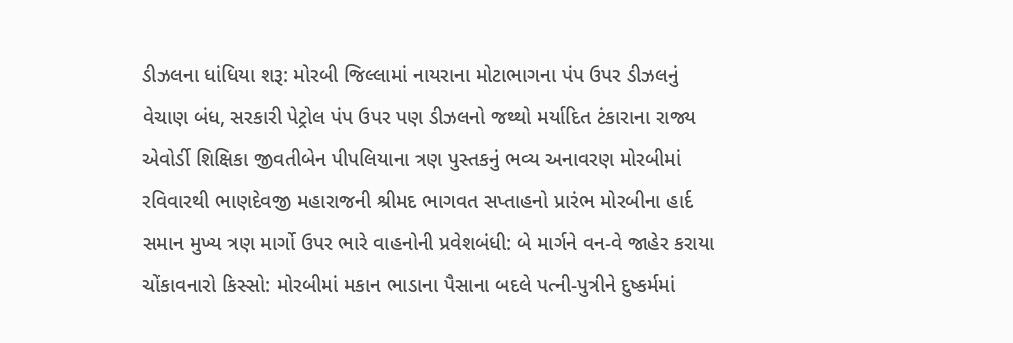ડીઝલના ધાંધિયા શરૂ: મોરબી જિલ્લામાં નાયરાના મોટાભાગના પંપ ઉપર ડીઝલનું વેચાણ બંધ, સરકારી પેટ્રોલ પંપ ઉપર પણ ડીઝલનો જથ્થો મર્યાદિત ટંકારાના રાજ્ય એવોર્ડી શિક્ષિકા જીવતીબેન પીપલિયાના ત્રણ પુસ્તકનું ભવ્ય અનાવરણ મોરબીમાં રવિવારથી ભાણદેવજી મહારાજની શ્રીમદ ભાગવત સપ્તાહનો પ્રારંભ મોરબીના હાર્દ સમાન મુખ્ય ત્રણ માર્ગો ઉપર ભારે વાહનોની પ્રવેશબંધી: બે માર્ગને વન-વે જાહેર કરાયા ચોંકાવનારો કિસ્સો: મોરબીમાં મકાન ભાડાના પૈસાના બદલે પત્ની-પુત્રીને દુષ્કર્મમાં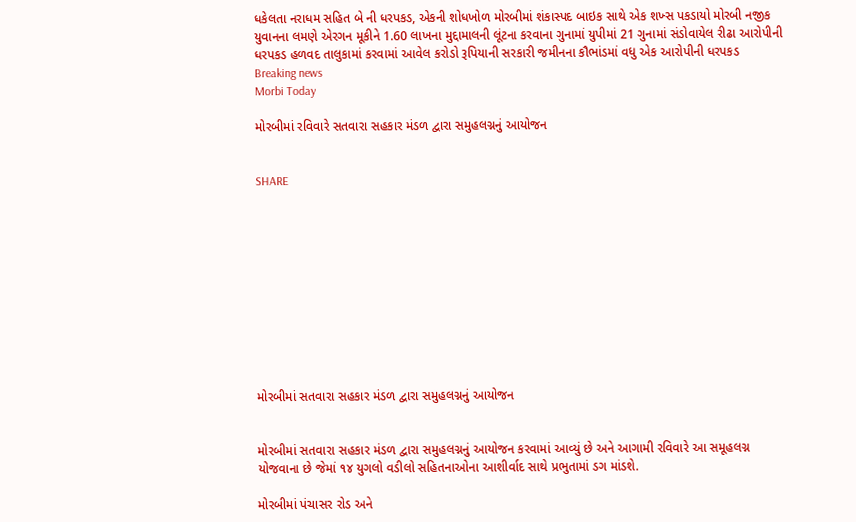ધકેલતા નરાધમ સહિત બે ની ધરપકડ, એકની શોધખોળ મોરબીમાં શંકાસ્પદ બાઇક સાથે એક શખ્સ પકડાયો મોરબી નજીક યુવાનના લમણે એરગન મૂકીને 1.60 લાખના મુદ્દામાલની લૂંટના કરવાના ગુનામાં યુપીમાં 21 ગુનામાં સંડોવાયેલ રીઢા આરોપીની ધરપકડ હળવદ તાલુકામાં કરવામાં આવેલ કરોડો રૂપિયાની સરકારી જમીનના કૌભાંડમાં વધુ એક આરોપીની ધરપકડ
Breaking news
Morbi Today

મોરબીમાં રવિવારે સતવારા સહકાર મંડળ દ્વારા સમુહલગ્નનું આયોજન


SHARE











મોરબીમાં સતવારા સહકાર મંડળ દ્વારા સમુહલગ્નનું આયોજન


મોરબીમાં સતવારા સહકાર મંડળ દ્વારા સમુહલગ્નનું આયોજન કરવામાં આવ્યું છે અને આગામી રવિવારે આ સમૂહલગ્ન યોજવાના છે જેમાં ૧૪ યુગલો વડીલો સહિતનાઓના આશીર્વાદ સાથે પ્રભુતામાં ડગ માંડશે.

મોરબીમાં પંચાસર રોડ અને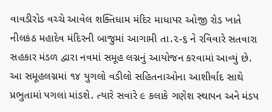વાવડીરોડ વચ્ચે આવેલ શક્તિધામ મંદિર માધાપર ઓજી રોડ ખાતે નીલકંઠ મહાદેવ મંદિરની બાજુમાં આગામી તા.૨-૬ ને રવિવારે સતવારા સહકાર મંડળ દ્વારા નવમાં સમૂહ લગ્નનું આયોજન કરવામાં આવ્યું છે. આ સમૂહલગ્નમાં ૧૪ યુગલો વડીલો સહિતનાઓના આશીર્વાદ સાથે પ્રભુતામાં પગલાં માંડશે. ત્યારે સવારે ૯ કલાકે ગણેશ સ્થાપન અને મંડપ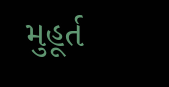મુહૂર્ત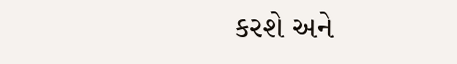કરશે અને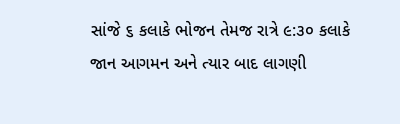સાંજે ૬ કલાકે ભોજન તેમજ રાત્રે ૯:૩૦ કલાકે જાન આગમન અને ત્યાર બાદ લાગણી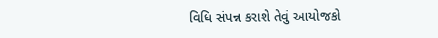વિધિ સંપન્ન કરાશે તેવું આયોજકો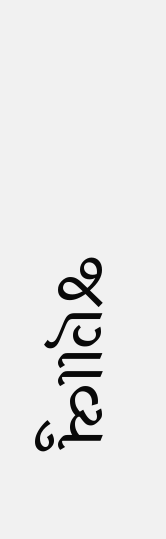જણાવ્યુ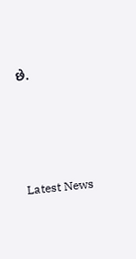છે.






Latest News